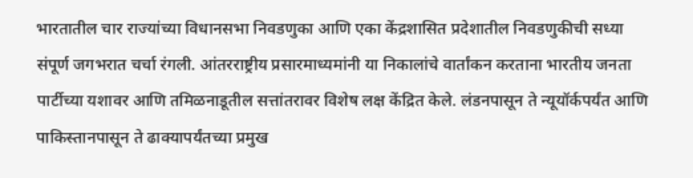भारतातील चार राज्यांच्या विधानसभा निवडणुका आणि एका केंद्रशासित प्रदेशातील निवडणुकीची सध्या संपूर्ण जगभरात चर्चा रंगली. आंतरराष्ट्रीय प्रसारमाध्यमांनी या निकालांचे वार्तांकन करताना भारतीय जनता पार्टीच्या यशावर आणि तमिळनाडूतील सत्तांतरावर विशेष लक्ष केंद्रित केले. लंडनपासून ते न्यूयॉर्कपर्यंत आणि पाकिस्तानपासून ते ढाक्यापर्यंतच्या प्रमुख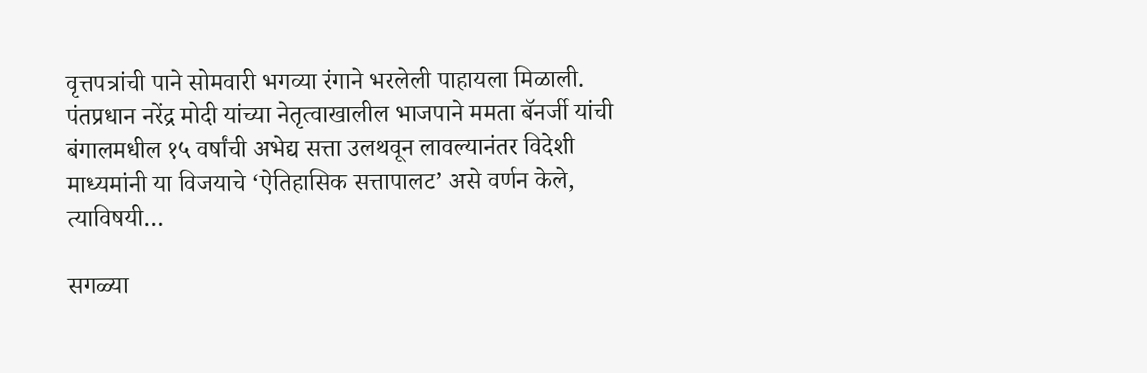वृत्तपत्रांची पाने सोमवारी भगव्या रंगाने भरलेली पाहायला मिळाली. पंतप्रधान नरेंद्र मोदी यांच्या नेतृत्वाखालील भाजपाने ममता बॅनर्जी यांची बंगालमधील १५ वर्षांची अभेद्य सत्ता उलथवून लावल्यानंतर विदेशी माध्यमांनी या विजयाचे ‘ऐतिहासिक सत्तापालट’ असे वर्णन केले, त्याविषयी…

सगळ्या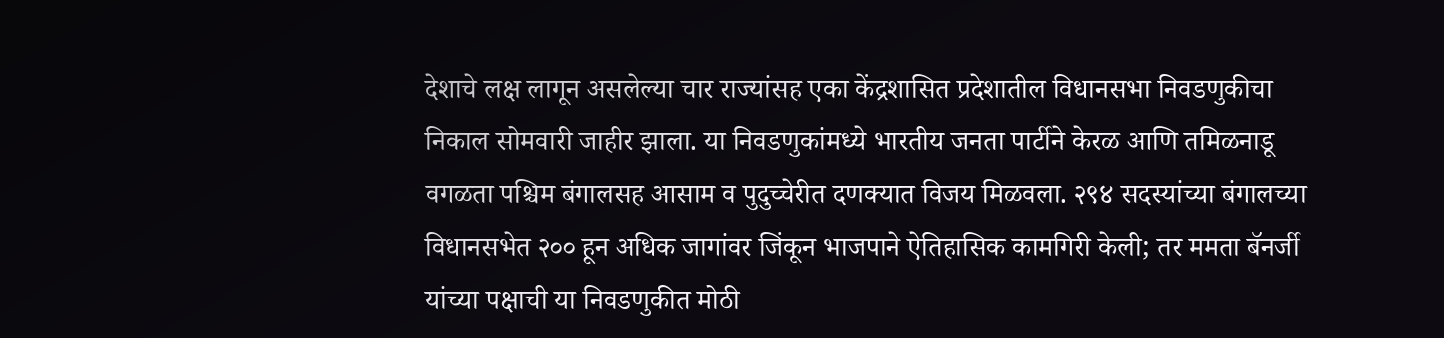देशाचे लक्ष लागून असलेल्या चार राज्यांसह एका केंद्रशासित प्रदेशातील विधानसभा निवडणुकीचा निकाल सोमवारी जाहीर झाला. या निवडणुकांमध्ये भारतीय जनता पार्टीने केरळ आणि तमिळनाडू वगळता पश्चिम बंगालसह आसाम व पुदुच्चेरीत दणक्यात विजय मिळवला. २९४ सदस्यांच्या बंगालच्या विधानसभेत २०० हून अधिक जागांवर जिंकून भाजपाने ऐतिहासिक कामगिरी केली; तर ममता बॅनर्जी यांच्या पक्षाची या निवडणुकीत मोठी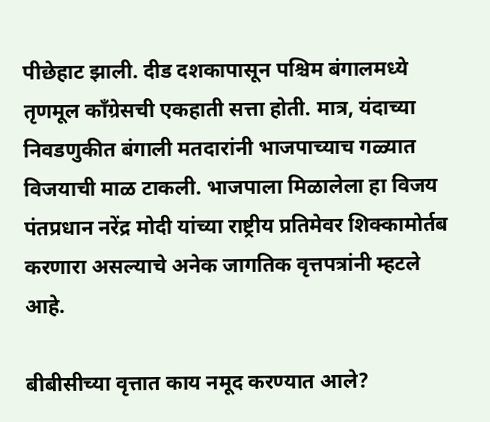पीछेहाट झाली. दीड दशकापासून पश्चिम बंगालमध्ये तृणमूल काँग्रेसची एकहाती सत्ता होती. मात्र, यंदाच्या निवडणुकीत बंगाली मतदारांनी भाजपाच्याच गळ्यात विजयाची माळ टाकली. भाजपाला मिळालेला हा विजय पंतप्रधान नरेंद्र मोदी यांच्या राष्ट्रीय प्रतिमेवर शिक्कामोर्तब करणारा असल्याचे अनेक जागतिक वृत्तपत्रांनी म्हटले आहे.

बीबीसीच्या वृत्तात काय नमूद करण्यात आले?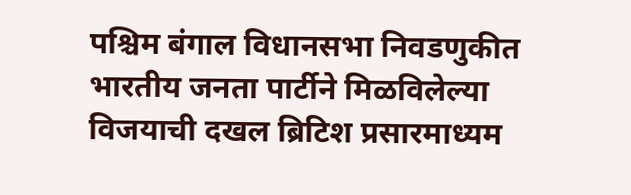पश्चिम बंगाल विधानसभा निवडणुकीत भारतीय जनता पार्टीने मिळविलेल्या विजयाची दखल ब्रिटिश प्रसारमाध्यम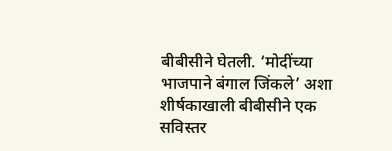बीबीसीने घेतली. ‘मोदींच्या भाजपाने बंगाल जिंकले’ अशा शीर्षकाखाली बीबीसीने एक सविस्तर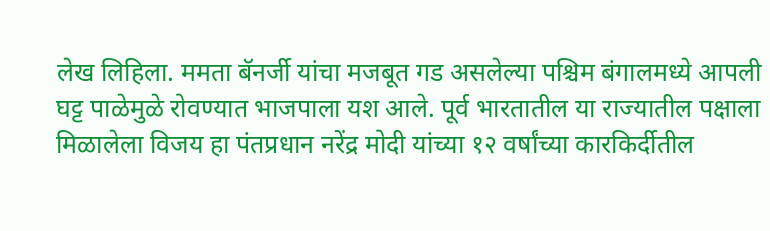लेख लिहिला. ममता बॅनर्जी यांचा मजबूत गड असलेल्या पश्चिम बंगालमध्ये आपली घट्ट पाळेमुळे रोवण्यात भाजपाला यश आले. पूर्व भारतातील या राज्यातील पक्षाला मिळालेला विजय हा पंतप्रधान नरेंद्र मोदी यांच्या १२ वर्षांच्या कारकिर्दीतील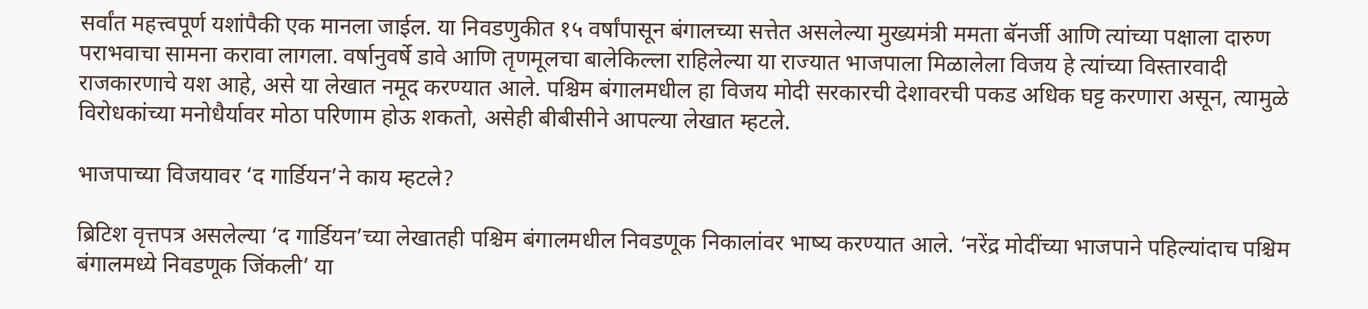सर्वांत महत्त्वपूर्ण यशांपैकी एक मानला जाईल. या निवडणुकीत १५ वर्षांपासून बंगालच्या सत्तेत असलेल्या मुख्यमंत्री ममता बॅनर्जी आणि त्यांच्या पक्षाला दारुण पराभवाचा सामना करावा लागला. वर्षानुवर्षे डावे आणि तृणमूलचा बालेकिल्ला राहिलेल्या या राज्यात भाजपाला मिळालेला विजय हे त्यांच्या विस्तारवादी राजकारणाचे यश आहे, असे या लेखात नमूद करण्यात आले. पश्चिम बंगालमधील हा विजय मोदी सरकारची देशावरची पकड अधिक घट्ट करणारा असून, त्यामुळे विरोधकांच्या मनोधैर्यावर मोठा परिणाम होऊ शकतो, असेही बीबीसीने आपल्या लेखात म्हटले.

भाजपाच्या विजयावर ‘द गार्डियन’ने काय म्हटले?

ब्रिटिश वृत्तपत्र असलेल्या ‘द गार्डियन’च्या लेखातही पश्चिम बंगालमधील निवडणूक निकालांवर भाष्य करण्यात आले. ‘नरेंद्र मोदींच्या भाजपाने पहिल्यांदाच पश्चिम बंगालमध्ये निवडणूक जिंकली’ या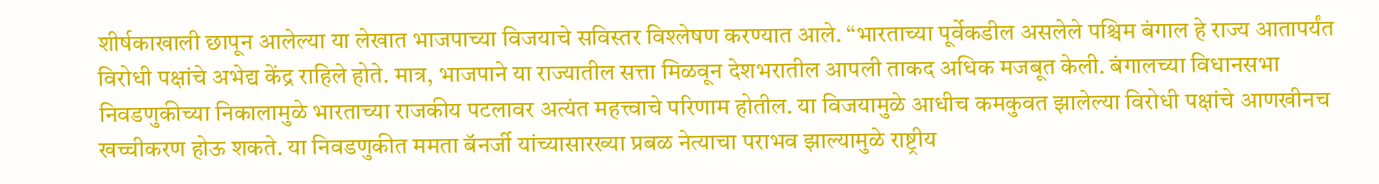शीर्षकाखाली छापून आलेल्या या लेखात भाजपाच्या विजयाचे सविस्तर विश्लेषण करण्यात आले. “भारताच्या पूर्वेकडील असलेले पश्चिम बंगाल हे राज्य आतापर्यंत विरोधी पक्षांचे अभेद्य केंद्र राहिले होते. मात्र, भाजपाने या राज्यातील सत्ता मिळवून देशभरातील आपली ताकद अधिक मजबूत केली. बंगालच्या विधानसभा निवडणुकीच्या निकालामुळे भारताच्या राजकीय पटलावर अत्यंत महत्त्वाचे परिणाम होतील. या विजयामुळे आधीच कमकुवत झालेल्या विरोधी पक्षांचे आणखीनच खच्चीकरण होऊ शकते. या निवडणुकीत ममता बॅनर्जी यांच्यासारख्या प्रबळ नेत्याचा पराभव झाल्यामुळे राष्ट्रीय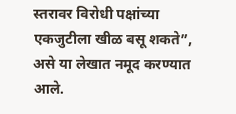स्तरावर विरोधी पक्षांच्या एकजुटीला खीळ बसू शकते”, असे या लेखात नमूद करण्यात आले.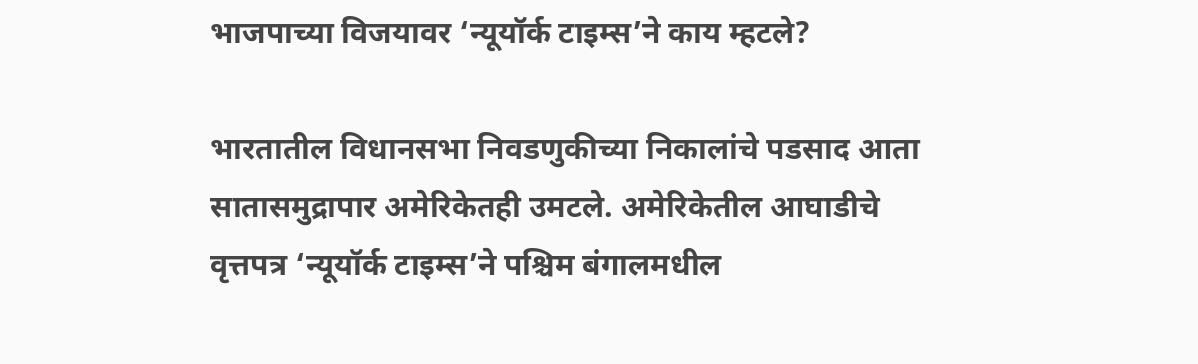भाजपाच्या विजयावर ‘न्यूयॉर्क टाइम्स’ने काय म्हटले?

भारतातील विधानसभा निवडणुकीच्या निकालांचे पडसाद आता सातासमुद्रापार अमेरिकेतही उमटले. अमेरिकेतील आघाडीचे वृत्तपत्र ‘न्यूयॉर्क टाइम्स’ने पश्चिम बंगालमधील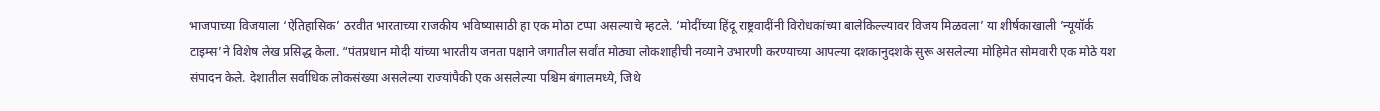भाजपाच्या विजयाला ‘ऐतिहासिक’ ठरवीत भारताच्या राजकीय भविष्यासाठी हा एक मोठा टप्पा असल्याचे म्हटले. ’मोदींच्या हिंदू राष्ट्रवादींनी विरोधकांच्या बालेकिल्ल्यावर विजय मिळवला’ या शीर्षकाखाली ’न्यूयॉर्क टाइम्स’ने विशेष लेख प्रसिद्ध केला. “पंतप्रधान मोदी यांच्या भारतीय जनता पक्षाने जगातील सर्वांत मोठ्या लोकशाहीची नव्याने उभारणी करण्याच्या आपल्या दशकानुदशके सुरू असलेल्या मोहिमेत सोमवारी एक मोठे यश संपादन केले. देशातील सर्वाधिक लोकसंख्या असलेल्या राज्यांपैकी एक असलेल्या पश्चिम बंगालमध्ये, जिथे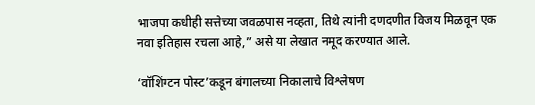भाजपा कधीही सत्तेच्या जवळपास नव्हता, तिथे त्यांनी दणदणीत विजय मिळवून एक नवा इतिहास रचला आहे,” असे या लेखात नमूद करण्यात आले.

‘वॉशिंग्टन पोस्ट’कडून बंगालच्या निकालाचे विश्लेषण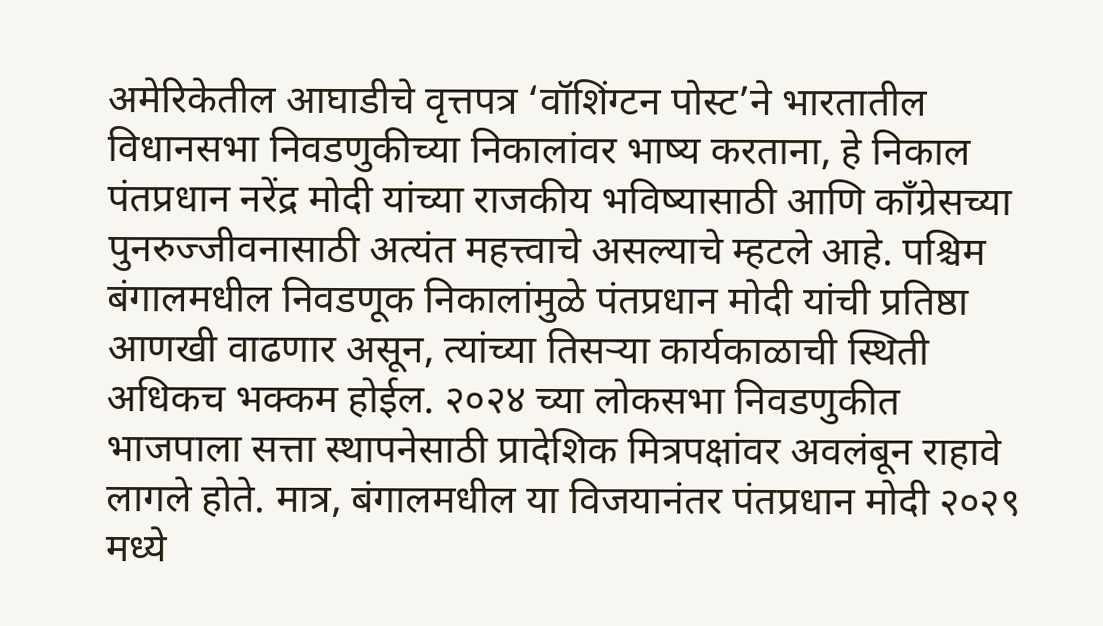अमेरिकेतील आघाडीचे वृत्तपत्र ‘वॉशिंग्टन पोस्ट’ने भारतातील विधानसभा निवडणुकीच्या निकालांवर भाष्य करताना, हे निकाल पंतप्रधान नरेंद्र मोदी यांच्या राजकीय भविष्यासाठी आणि काँग्रेसच्या पुनरुज्जीवनासाठी अत्यंत महत्त्वाचे असल्याचे म्हटले आहे. पश्चिम बंगालमधील निवडणूक निकालांमुळे पंतप्रधान मोदी यांची प्रतिष्ठा आणखी वाढणार असून, त्यांच्या तिसऱ्या कार्यकाळाची स्थिती अधिकच भक्कम होईल. २०२४ च्या लोकसभा निवडणुकीत भाजपाला सत्ता स्थापनेसाठी प्रादेशिक मित्रपक्षांवर अवलंबून राहावे लागले होते. मात्र, बंगालमधील या विजयानंतर पंतप्रधान मोदी २०२९ मध्ये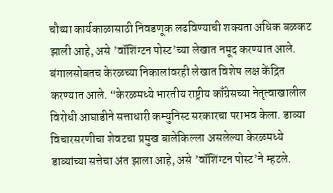चौथ्या कार्यकाळासाठी निवडणूक लढविण्याची शक्यता अधिक बळकट झाली आहे, असे ’वॉशिंग्टन पोस्ट’च्या लेखात नमूद करण्यात आले. बंगालसोबतच केरळच्या निकालांवरही लेखात विशेष लक्ष केंद्रित करण्यात आले. “केरळमध्ये भारतीय राष्ट्रीय काँग्रेसच्या नेतृत्वाखालील विरोधी आघाडीने सत्ताधारी कम्युनिस्ट सरकारचा पराभव केला. डाव्या विचारसरणीचा शेवटचा प्रमुख बालेकिल्ला असलेल्या केरळमध्ये डाव्यांच्या सत्तेचा अंत झाला आहे, असे ’वॉशिंग्टन पोस्ट’ने म्हटले.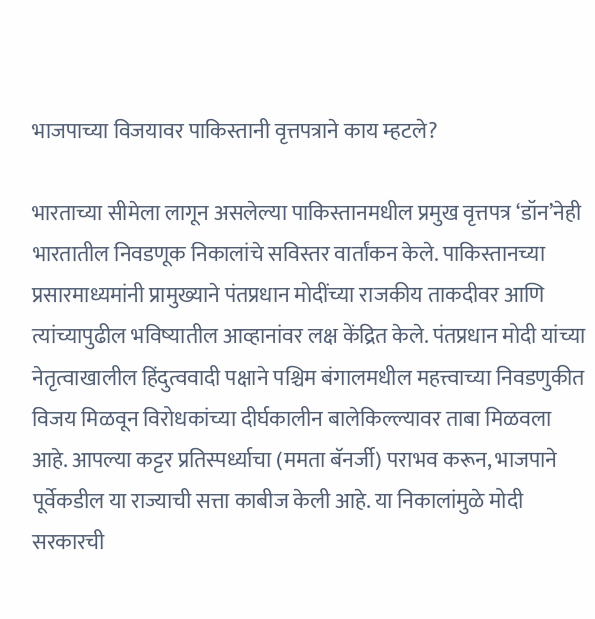भाजपाच्या विजयावर पाकिस्तानी वृत्तपत्राने काय म्हटले?

भारताच्या सीमेला लागून असलेल्या पाकिस्तानमधील प्रमुख वृत्तपत्र ‘डॉन’नेही भारतातील निवडणूक निकालांचे सविस्तर वार्तांकन केले. पाकिस्तानच्या प्रसारमाध्यमांनी प्रामुख्याने पंतप्रधान मोदींच्या राजकीय ताकदीवर आणि त्यांच्यापुढील भविष्यातील आव्हानांवर लक्ष केंद्रित केले. पंतप्रधान मोदी यांच्या नेतृत्वाखालील हिंदुत्ववादी पक्षाने पश्चिम बंगालमधील महत्त्वाच्या निवडणुकीत विजय मिळवून विरोधकांच्या दीर्घकालीन बालेकिल्ल्यावर ताबा मिळवला आहे. आपल्या कट्टर प्रतिस्पर्ध्याचा (ममता बॅनर्जी) पराभव करून, भाजपाने पूर्वेकडील या राज्याची सत्ता काबीज केली आहे. या निकालांमुळे मोदी सरकारची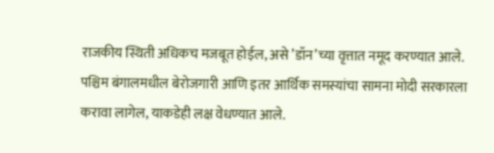राजकीय स्थिती अधिकच मजबूत होईल, असे ’डॉन’च्या वृत्तात नमूद करण्यात आले. पश्चिम बंगालमधील बेरोजगारी आणि इतर आर्थिक समस्यांचा सामना मोदी सरकारला करावा लागेल, याकडेही लक्ष वेधण्यात आले.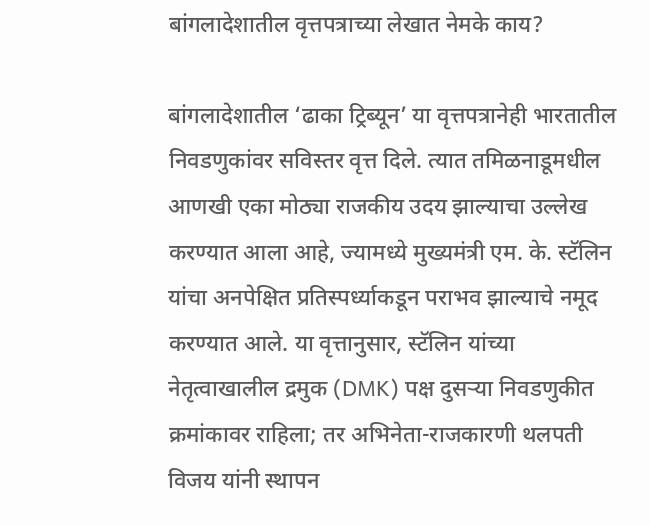बांगलादेशातील वृत्तपत्राच्या लेखात नेमके काय?

बांगलादेशातील ‘ढाका ट्रिब्यून’ या वृत्तपत्रानेही भारतातील निवडणुकांवर सविस्तर वृत्त दिले. त्यात तमिळनाडूमधील आणखी एका मोठ्या राजकीय उदय झाल्याचा उल्लेख करण्यात आला आहे, ज्यामध्ये मुख्यमंत्री एम. के. स्टॅलिन यांचा अनपेक्षित प्रतिस्पर्ध्याकडून पराभव झाल्याचे नमूद करण्यात आले. या वृत्तानुसार, स्टॅलिन यांच्या नेतृत्वाखालील द्रमुक (DMK) पक्ष दुसऱ्या निवडणुकीत क्रमांकावर राहिला; तर अभिनेता-राजकारणी थलपती विजय यांनी स्थापन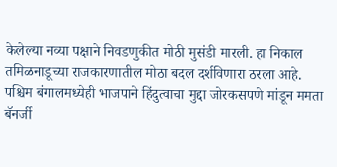केलेल्या नव्या पक्षाने निवडणुकीत मोठी मुसंडी मारली. हा निकाल तमिळनाडूच्या राजकारणातील मोठा बदल दर्शविणारा ठरला आहे. पश्चिम बंगालमध्येही भाजपाने हिंदुत्वाचा मुद्दा जोरकसपणे मांडून ममता बॅनर्जी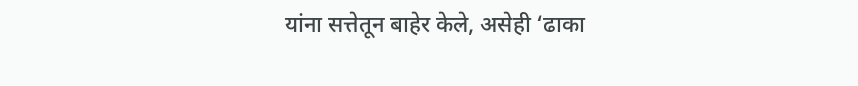यांना सत्तेतून बाहेर केले, असेही ‘ढाका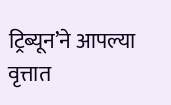ट्रिब्यून’ने आपल्या वृत्तात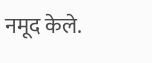नमूद केले.